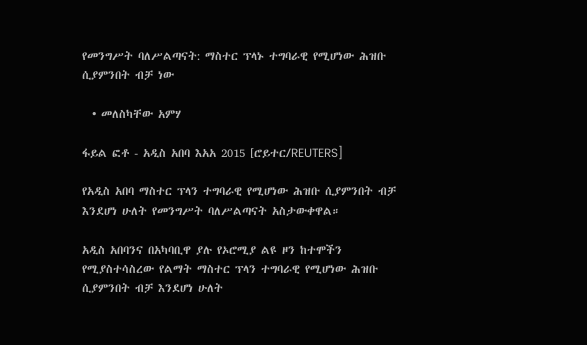የመንግሥት ባለሥልጣናት: ማስተር ፕላኑ ተግባራዊ የሚሆነው ሕዝቡ ሲያምንበት ብቻ ነው

  • መለስካቸው አምሃ

ፋይል ፎቶ - አዲስ አበባ እአአ 2015 [ሮይተር/REUTERS]

የአዲስ አበባ ማስተር ፕላን ተግባራዊ የሚሆነው ሕዝቡ ሲያምንበት ብቻ እንደሆነ ሁለት የመንግሥት ባለሥልጣናት አስታውቀዋል።

አዲስ አበባንና በአካባቢዋ ያሉ የኦሮሚያ ልዩ ዞን ከተሞችን የሚያስተሳስረው የልማት ማስተር ፕላን ተግባራዊ የሚሆነው ሕዝቡ ሲያምንበት ብቻ እንደሆነ ሁለት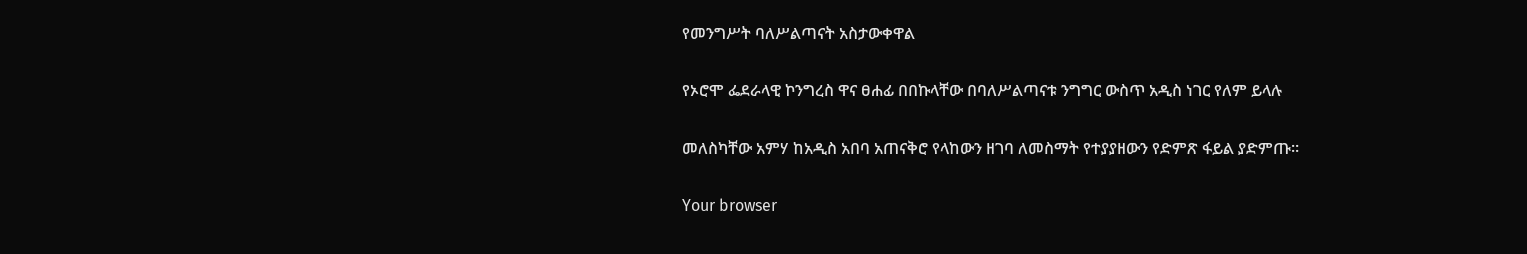የመንግሥት ባለሥልጣናት አስታውቀዋል

የኦሮሞ ፌደራላዊ ኮንግረስ ዋና ፀሐፊ በበኩላቸው በባለሥልጣናቱ ንግግር ውስጥ አዲስ ነገር የለም ይላሉ

መለስካቸው አምሃ ከአዲስ አበባ አጠናቅሮ የላከውን ዘገባ ለመስማት የተያያዘውን የድምጽ ፋይል ያድምጡ።

Your browser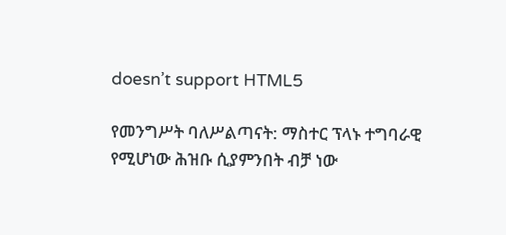doesn’t support HTML5

የመንግሥት ባለሥልጣናት: ማስተር ፕላኑ ተግባራዊ የሚሆነው ሕዝቡ ሲያምንበት ብቻ ነው